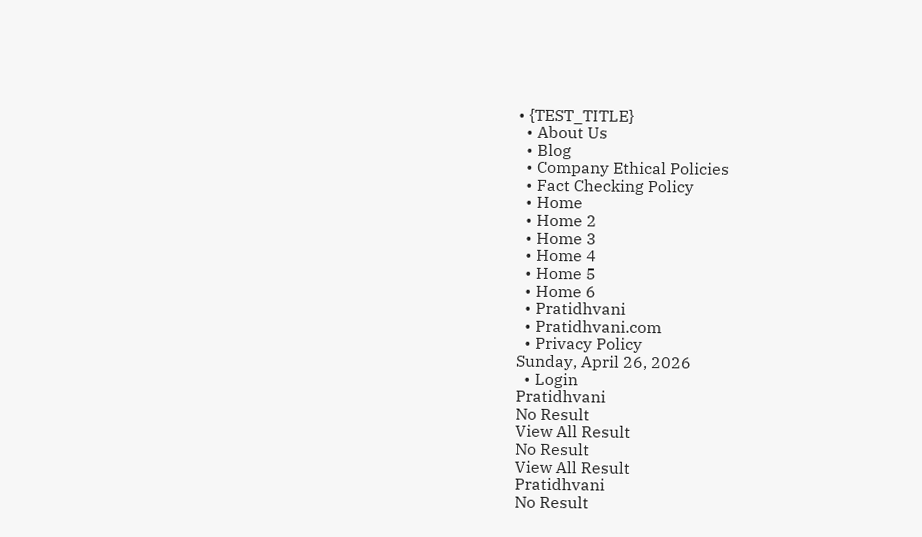• {TEST_TITLE}
  • About Us
  • Blog
  • Company Ethical Policies
  • Fact Checking Policy
  • Home
  • Home 2
  • Home 3
  • Home 4
  • Home 5
  • Home 6
  • Pratidhvani
  • Pratidhvani.com
  • Privacy Policy
Sunday, April 26, 2026
  • Login
Pratidhvani
No Result
View All Result
No Result
View All Result
Pratidhvani
No Result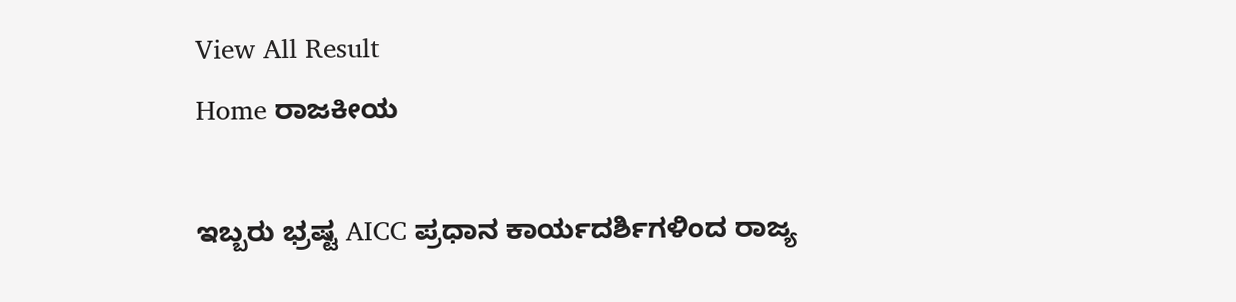View All Result
Home ರಾಜಕೀಯ

ಇಬ್ಬರು ಭ್ರಷ್ಟ AICC ಪ್ರಧಾನ ಕಾರ್ಯದರ್ಶಿಗಳಿಂದ ರಾಜ್ಯ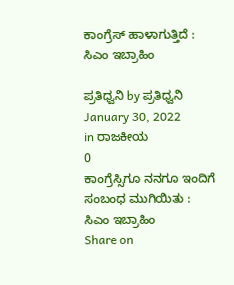ಕಾಂಗ್ರೆಸ್ ಹಾಳಾಗುತ್ತಿದೆ : ಸಿಎಂ ಇಬ್ರಾಹಿಂ

ಪ್ರತಿಧ್ವನಿ by ಪ್ರತಿಧ್ವನಿ
January 30, 2022
in ರಾಜಕೀಯ
0
ಕಾಂಗ್ರೆಸ್ಸಿಗೂ ನನಗೂ ಇಂದಿಗೆ ಸಂಬಂಧ ಮುಗಿಯಿತು : ಸಿಎಂ ಇಬ್ರಾಹಿಂ
Share on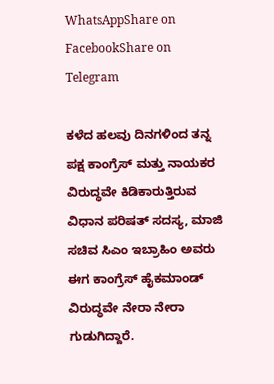WhatsAppShare on FacebookShare on Telegram

ಕಳೆದ ಹಲವು ದಿನಗಳಿಂದ ತನ್ನ ಪಕ್ಷ ಕಾಂಗ್ರೆಸ್ ಮತ್ತು ನಾಯಕರ ವಿರುದ್ಧವೇ ಕಿಡಿಕಾರುತ್ತಿರುವ ವಿಧಾನ ಪರಿಷತ್ ಸದಸ್ಯ, ಮಾಜಿ ಸಚಿವ ಸಿಎಂ ಇಬ್ರಾಹಿಂ ಅವರು ಈಗ ಕಾಂಗ್ರೆಸ್ ಹೈಕಮಾಂಡ್ ವಿರುದ್ಧವೇ ನೇರಾ ನೇರಾ ಗುಡುಗಿದ್ದಾರೆ.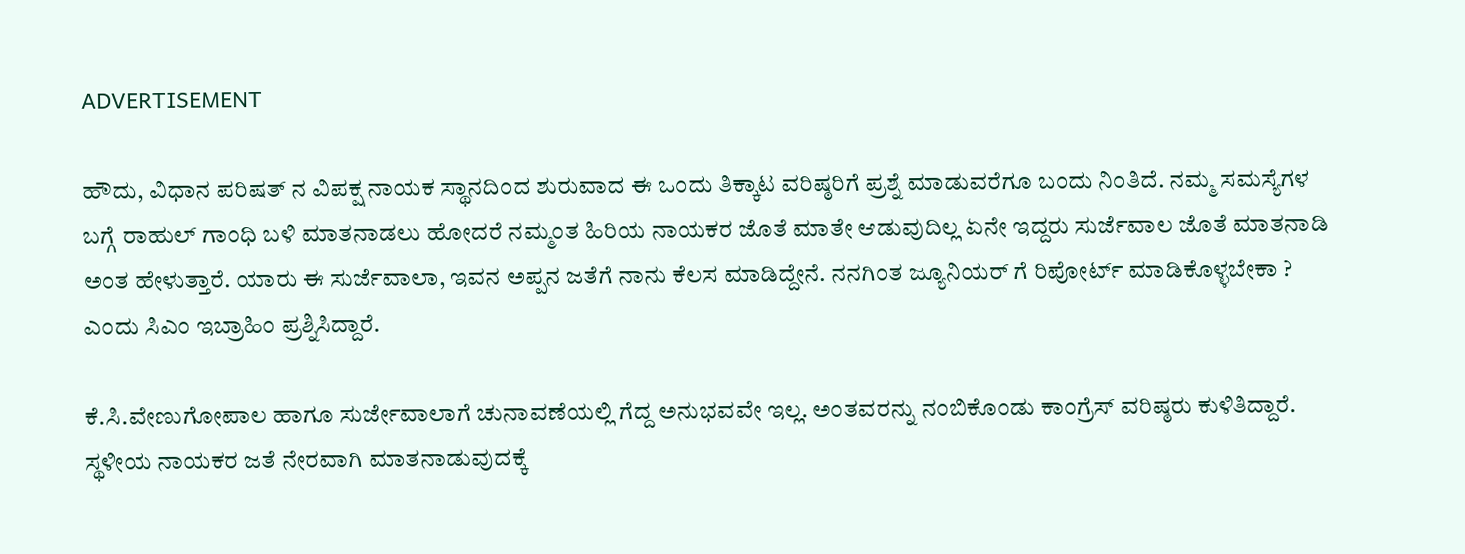ADVERTISEMENT

ಹೌದು, ವಿಧಾನ ಪರಿಷತ್ ನ ವಿಪಕ್ಷ ನಾಯಕ ಸ್ಥಾನದಿಂದ ಶುರುವಾದ ಈ ಒಂದು ತಿಕ್ಕಾಟ ವರಿಷ್ಠರಿಗೆ ಪ್ರಶ್ನೆ ಮಾಡುವರೆಗೂ ಬಂದು ನಿಂತಿದೆ. ನಮ್ಮ ಸಮಸ್ಯೆಗಳ ಬಗ್ಗೆ ರಾಹುಲ್ ಗಾಂಧಿ ಬಳಿ ಮಾತನಾಡಲು ಹೋದರೆ ನಮ್ಮಂತ ಹಿರಿಯ ನಾಯಕರ ಜೊತೆ ಮಾತೇ ಆಡುವುದಿಲ್ಲ ಏನೇ ಇದ್ದರು ಸುರ್ಜೆವಾಲ ಜೊತೆ ಮಾತನಾಡಿ ಅಂತ ಹೇಳುತ್ತಾರೆ. ಯಾರು ಈ ಸುರ್ಜೆವಾಲಾ, ಇವನ ಅಪ್ಪನ ಜತೆಗೆ ನಾನು‌‌ ಕೆಲಸ ಮಾಡಿದ್ದೇನೆ. ನನಗಿಂತ ಜ್ಯೂನಿಯರ್ ಗೆ ರಿಪೋರ್ಟ್ ಮಾಡಿಕೊಳ್ಳಬೇಕಾ ? ಎಂದು ಸಿಎಂ ಇಬ್ರಾಹಿಂ ಪ್ರಶ್ನಿಸಿದ್ದಾರೆ.

ಕೆ.ಸಿ.ವೇಣುಗೋಪಾಲ ಹಾಗೂ ಸುರ್ಜೇವಾಲಾಗೆ ಚುನಾವಣೆಯಲ್ಲಿ ಗೆದ್ದ ಅನುಭವವೇ ಇಲ್ಲ. ಅಂತವರನ್ನು ನಂಬಿಕೊಂಡು‌ ಕಾಂಗ್ರೆಸ್ ವರಿಷ್ಠರು ಕುಳಿತಿದ್ದಾರೆ. ಸ್ಥಳೀಯ ನಾಯಕರ ಜತೆ ನೇರವಾಗಿ ಮಾತನಾಡುವುದಕ್ಕೆ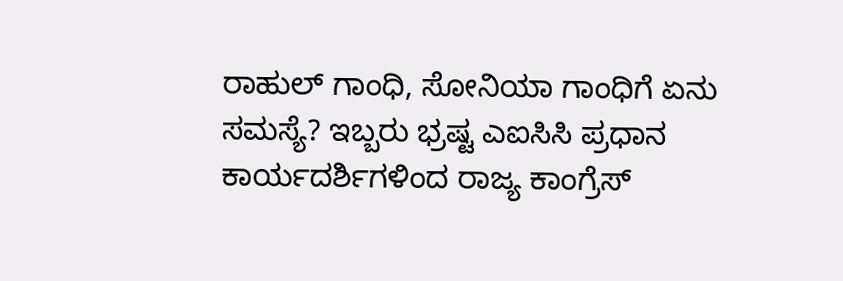ರಾಹುಲ್ ಗಾಂಧಿ, ಸೋನಿಯಾ ಗಾಂಧಿಗೆ ಏನು ಸಮಸ್ಯೆ? ಇಬ್ಬರು ಭ್ರಷ್ಟ ಎಐಸಿಸಿ ಪ್ರಧಾನ ಕಾರ್ಯದರ್ಶಿಗಳಿಂದ ರಾಜ್ಯ ಕಾಂಗ್ರೆಸ್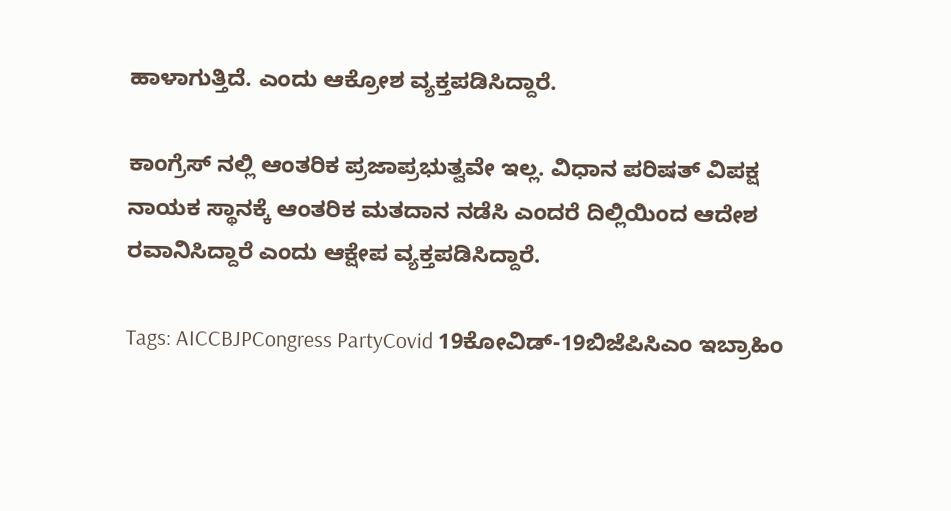ಹಾಳಾಗುತ್ತಿದೆ. ಎಂದು ಆಕ್ರೋಶ ವ್ಯಕ್ತಪಡಿಸಿದ್ದಾರೆ.

ಕಾಂಗ್ರೆಸ್ ನಲ್ಲಿ ಆಂತರಿಕ ಪ್ರಜಾಪ್ರಭುತ್ವವೇ ಇಲ್ಲ. ವಿಧಾನ ಪರಿಷತ್ ವಿಪಕ್ಷ ನಾಯಕ ಸ್ಥಾನಕ್ಕೆ ಆಂತರಿಕ ಮತದಾನ ನಡೆಸಿ ಎಂದರೆ ದಿಲ್ಲಿಯಿಂದ ಆದೇಶ ರವಾನಿಸಿದ್ದಾರೆ ಎಂದು ಆಕ್ಷೇಪ ವ್ಯಕ್ತಪಡಿಸಿದ್ದಾರೆ.

Tags: AICCBJPCongress PartyCovid 19ಕೋವಿಡ್-19ಬಿಜೆಪಿಸಿಎಂ ಇಬ್ರಾಹಿಂ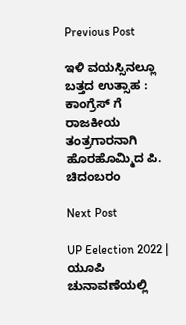Previous Post

ಇಳಿ ವಯಸ್ಸಿನಲ್ಲೂ ಬತ್ತದ ಉತ್ಸಾಹ : ಕಾಂಗ್ರೆಸ್‌ ಗೆ ರಾಜಕೀಯ ತಂತ್ರಗಾರನಾಗಿ ಹೊರಹೊಮ್ಮಿದ ಪಿ. ಚಿದಂಬರಂ

Next Post

UP Eelection 2022 | ಯೂಪಿ ಚುನಾವಣೆಯಲ್ಲಿ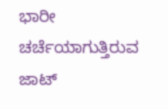ಭಾರೀ ಚರ್ಚೆಯಾಗುತ್ತಿರುವ ಜಾಟ್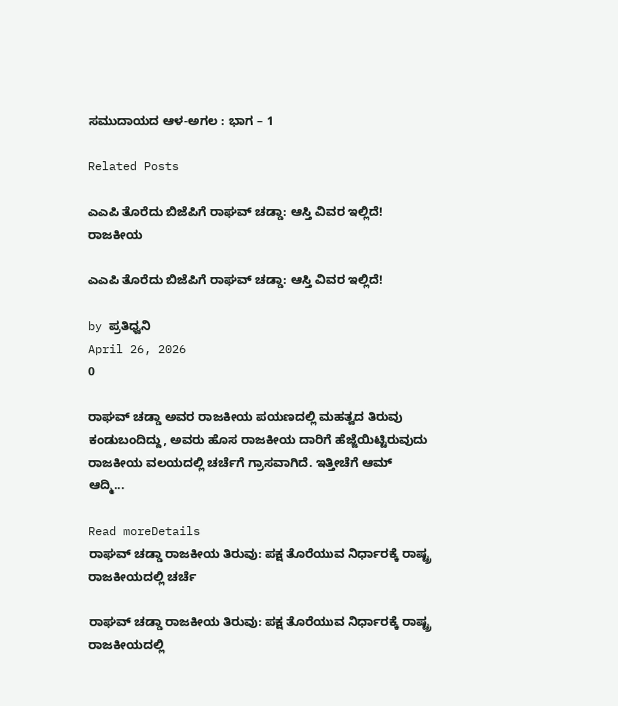ಸಮುದಾಯದ ಆಳ-ಅಗಲ : ಭಾಗ – 1

Related Posts

ಎಎಪಿ ತೊರೆದು ಬಿಜೆಪಿಗೆ ರಾಘವ್ ಚಡ್ಡಾ: ಆಸ್ತಿ ವಿವರ ಇಲ್ಲಿದೆ!
ರಾಜಕೀಯ

ಎಎಪಿ ತೊರೆದು ಬಿಜೆಪಿಗೆ ರಾಘವ್ ಚಡ್ಡಾ: ಆಸ್ತಿ ವಿವರ ಇಲ್ಲಿದೆ!

by ಪ್ರತಿಧ್ವನಿ
April 26, 2026
0

ರಾಘವ್ ಚಡ್ಡಾ ಅವರ ರಾಜಕೀಯ ಪಯಣದಲ್ಲಿ ಮಹತ್ವದ ತಿರುವು ಕಂಡುಬಂದಿದ್ದು, ಅವರು ಹೊಸ ರಾಜಕೀಯ ದಾರಿಗೆ ಹೆಜ್ಜೆಯಿಟ್ಟಿರುವುದು ರಾಜಕೀಯ ವಲಯದಲ್ಲಿ ಚರ್ಚೆಗೆ ಗ್ರಾಸವಾಗಿದೆ. ಇತ್ತೀಚೆಗೆ ಆಮ್ ಆದ್ಮಿ...

Read moreDetails
ರಾಘವ್ ಚಡ್ಡಾ ರಾಜಕೀಯ ತಿರುವು: ಪಕ್ಷ ತೊರೆಯುವ ನಿರ್ಧಾರಕ್ಕೆ ರಾಷ್ಟ್ರ ರಾಜಕೀಯದಲ್ಲಿ ಚರ್ಚೆ

ರಾಘವ್ ಚಡ್ಡಾ ರಾಜಕೀಯ ತಿರುವು: ಪಕ್ಷ ತೊರೆಯುವ ನಿರ್ಧಾರಕ್ಕೆ ರಾಷ್ಟ್ರ ರಾಜಕೀಯದಲ್ಲಿ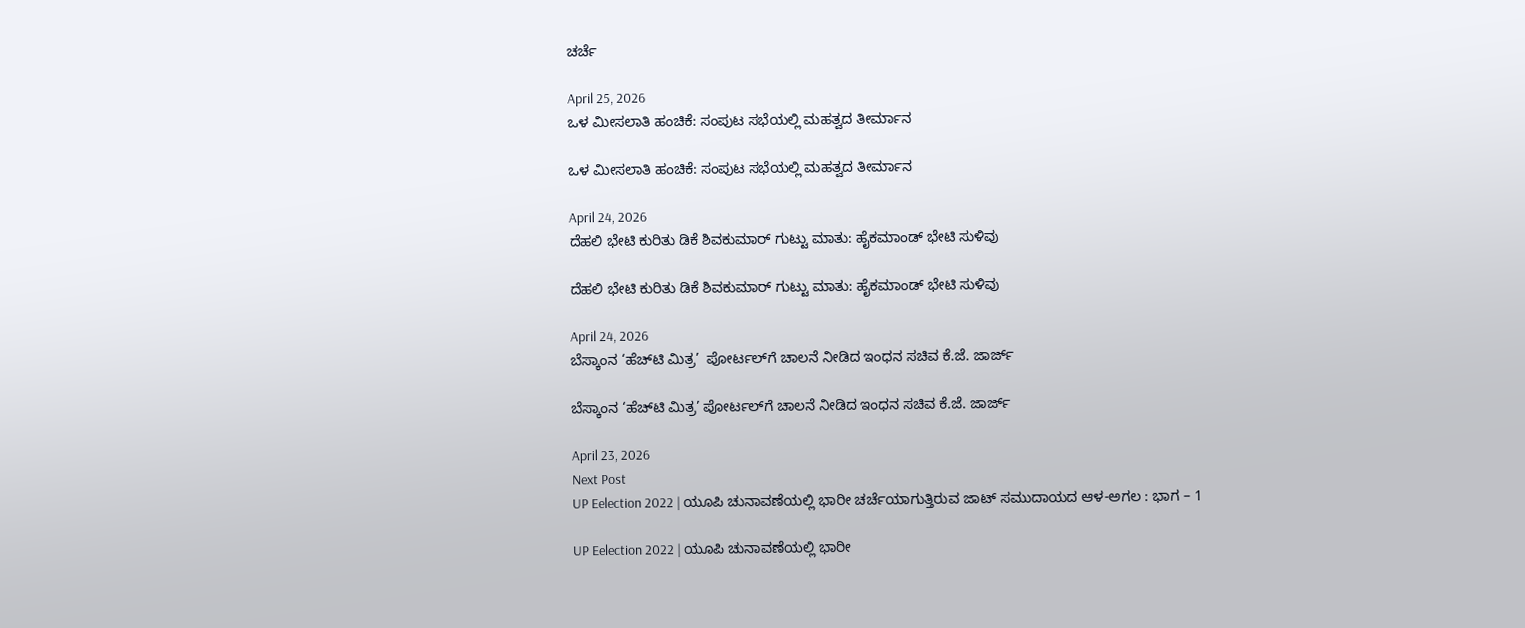ಚರ್ಚೆ

April 25, 2026
ಒಳ ಮೀಸಲಾತಿ ಹಂಚಿಕೆ: ಸಂಪುಟ ಸಭೆಯಲ್ಲಿ ಮಹತ್ವದ ತೀರ್ಮಾನ

ಒಳ ಮೀಸಲಾತಿ ಹಂಚಿಕೆ: ಸಂಪುಟ ಸಭೆಯಲ್ಲಿ ಮಹತ್ವದ ತೀರ್ಮಾನ

April 24, 2026
ದೆಹಲಿ ಭೇಟಿ ಕುರಿತು ಡಿಕೆ ಶಿವಕುಮಾರ್ ಗುಟ್ಟು ಮಾತು: ಹೈಕಮಾಂಡ್ ಭೇಟಿ ಸುಳಿವು

ದೆಹಲಿ ಭೇಟಿ ಕುರಿತು ಡಿಕೆ ಶಿವಕುಮಾರ್ ಗುಟ್ಟು ಮಾತು: ಹೈಕಮಾಂಡ್ ಭೇಟಿ ಸುಳಿವು

April 24, 2026
ಬೆಸ್ಕಾಂನ ‘ಹೆಚ್‌ಟಿ ಮಿತ್ರ’  ಪೋರ್ಟಲ್‌ಗೆ ಚಾಲನೆ ನೀಡಿದ ಇಂಧನ ಸಚಿವ ಕೆ.ಜೆ. ಜಾರ್ಜ್

ಬೆಸ್ಕಾಂನ ‘ಹೆಚ್‌ಟಿ ಮಿತ್ರ’ ಪೋರ್ಟಲ್‌ಗೆ ಚಾಲನೆ ನೀಡಿದ ಇಂಧನ ಸಚಿವ ಕೆ.ಜೆ. ಜಾರ್ಜ್

April 23, 2026
Next Post
UP Eelection 2022 | ಯೂಪಿ ಚುನಾವಣೆಯಲ್ಲಿ ಭಾರೀ ಚರ್ಚೆಯಾಗುತ್ತಿರುವ ಜಾಟ್ ಸಮುದಾಯದ ಆಳ-ಅಗಲ : ಭಾಗ – 1

UP Eelection 2022 | ಯೂಪಿ ಚುನಾವಣೆಯಲ್ಲಿ ಭಾರೀ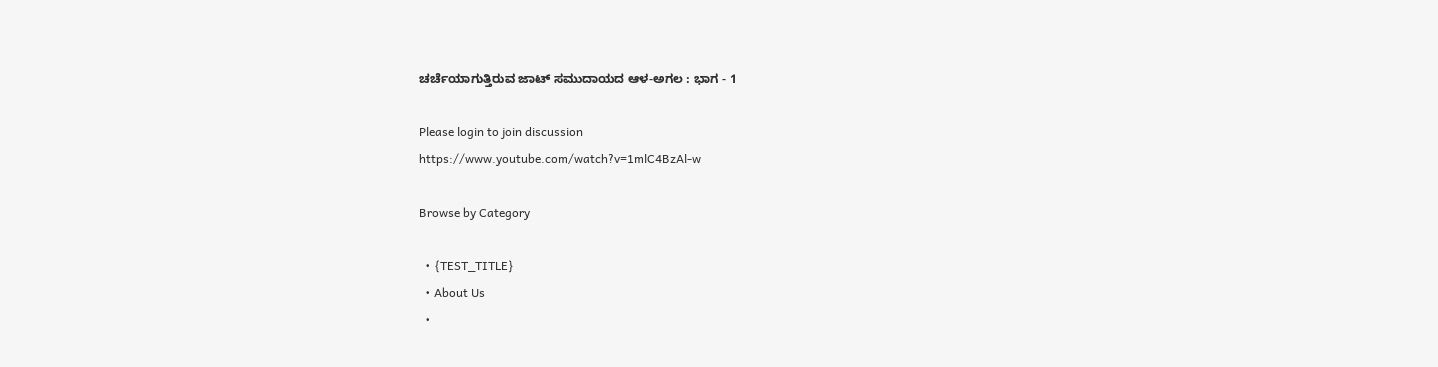ಚರ್ಚೆಯಾಗುತ್ತಿರುವ ಜಾಟ್ ಸಮುದಾಯದ ಆಳ-ಅಗಲ : ಭಾಗ - 1

Please login to join discussion
https://www.youtube.com/watch?v=1mlC4BzAl-w

Browse by Category

  • {TEST_TITLE}
  • About Us
  •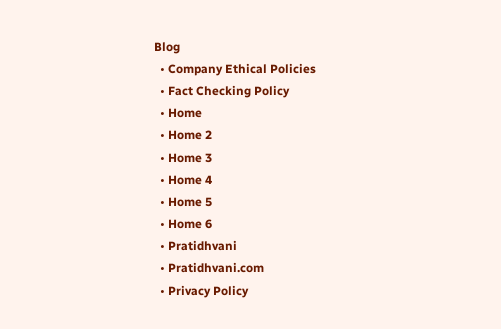Blog
  • Company Ethical Policies
  • Fact Checking Policy
  • Home
  • Home 2
  • Home 3
  • Home 4
  • Home 5
  • Home 6
  • Pratidhvani
  • Pratidhvani.com
  • Privacy Policy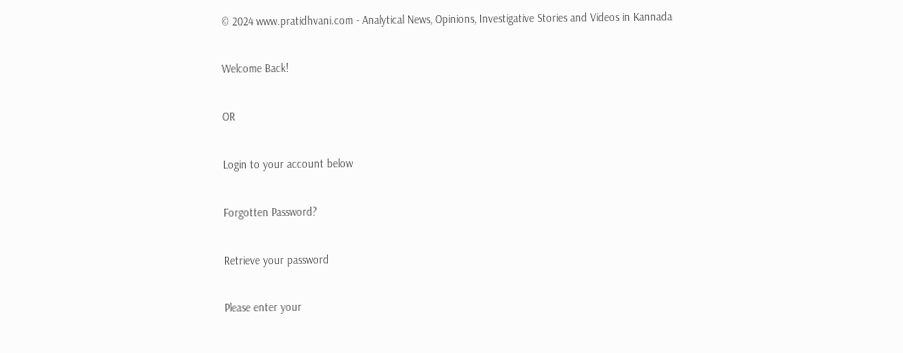© 2024 www.pratidhvani.com - Analytical News, Opinions, Investigative Stories and Videos in Kannada

Welcome Back!

OR

Login to your account below

Forgotten Password?

Retrieve your password

Please enter your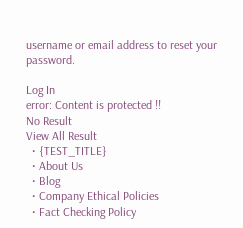username or email address to reset your password.

Log In
error: Content is protected !!
No Result
View All Result
  • {TEST_TITLE}
  • About Us
  • Blog
  • Company Ethical Policies
  • Fact Checking Policy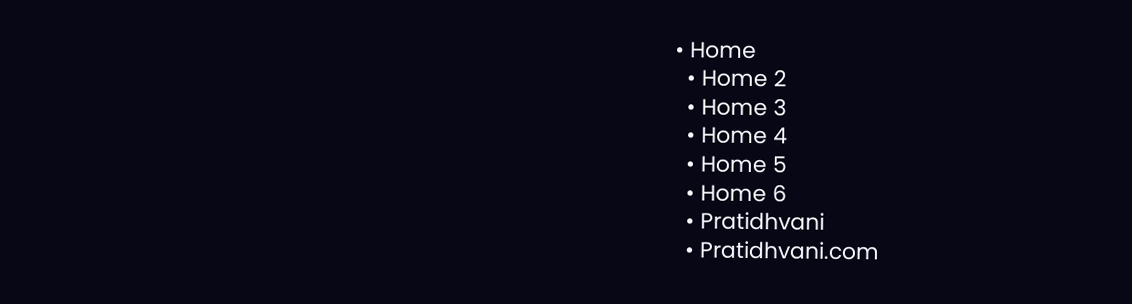• Home
  • Home 2
  • Home 3
  • Home 4
  • Home 5
  • Home 6
  • Pratidhvani
  • Pratidhvani.com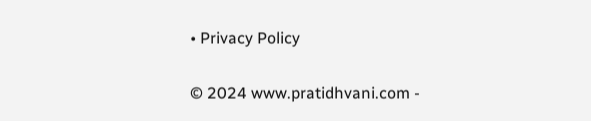• Privacy Policy

© 2024 www.pratidhvani.com -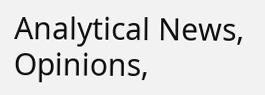Analytical News, Opinions,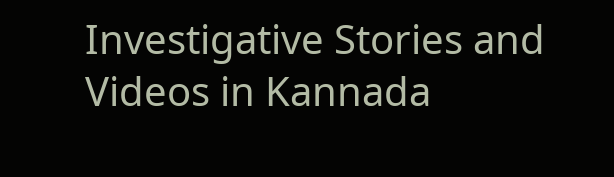Investigative Stories and Videos in Kannada